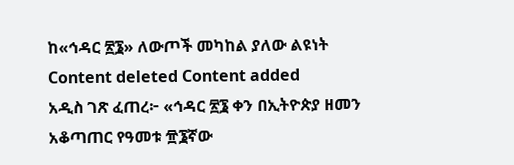ከ«ኅዳር ፳፮» ለውጦች መካከል ያለው ልዩነት
Content deleted Content added
አዲስ ገጽ ፈጠረ፦ «ኅዳር ፳፮ ቀን በኢትዮጵያ ዘመን አቆጣጠር የዓመቱ ፹፮ኛው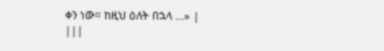ቀን ነው። ከዚህ ዕለት በኋላ ...» |
|||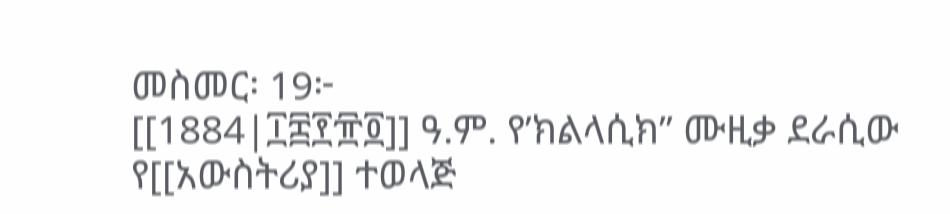መስመር፡ 19፦
[[1884|፲፰፻፹፬]] ዓ.ም. የ’ክልላሲክ’’ ሙዚቃ ደራሲው የ[[አውስትሪያ]] ተወላጅ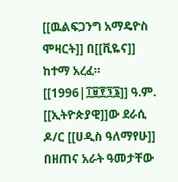[[ዉልፍጋንግ አማዴዮስ ሞዛርት]] በ[[ቪዬና]] ከተማ አረፈ።
[[1996|፲፱፻፺፮]] ዓ.ም. [[ኢትዮጵያዊ]]ው ደራሲ ዶ/ር [[ሀዲስ ዓለማየሁ]] በዘጠና አራት ዓመታቸው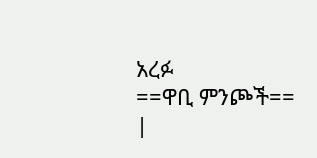አረፉ
==ዋቢ ምንጮች==
|